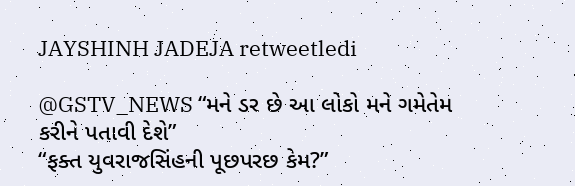JAYSHINH JADEJA retweetledi

@GSTV_NEWS “મને ડર છે આ લોકો મને ગમેતેમ કરીને પતાવી દેશે”
“ફક્ત યુવરાજસિંહની પૂછપરછ કેમ?”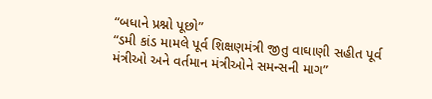“બધાને પ્રશ્નો પૂછો”
“ડમી કાંડ મામલે પૂર્વ શિક્ષણમંત્રી જીતુ વાઘાણી સહીત પૂર્વ મંત્રીઓ અને વર્તમાન મંત્રીઓને સમન્સની માગ”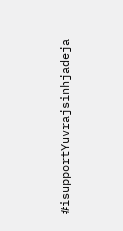#isupportYuvrajsinhjadeja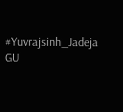#Yuvrajsinh_Jadeja
GU